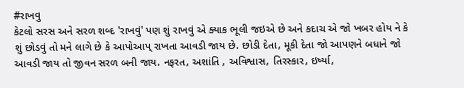#રાખવુ
કેટલો સરસ અને સરળ શબ્દ 'રાખવું' પણ શું રાખવું એ ક્યાક ભૂલી જઇએ છે અને કદાચ એ જો ખબર હોય ને કે શું છોડવું તો મને લાગે છે કે આપોઆપ્ રાખતા આવડી જાય છે. છોડી દેતા, મૂકી દેતા જો આપણને બધાને જો આવડી જાય તો જીવન સરળ બની જાય. નફરત, અશાંતિ , અવિશ્વાસ, તિરસ્કાર, ઇર્ષ્યા,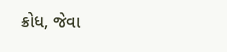ક્રોધ, જેવા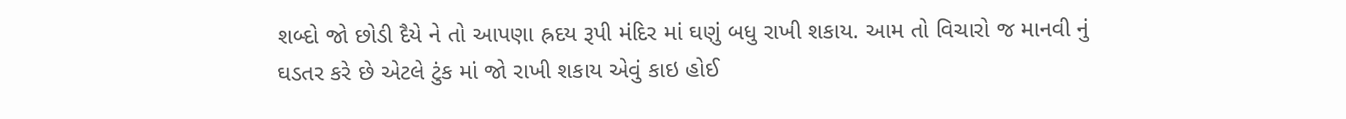શબ્દો જો છોડી દૈયે ને તો આપણા હ્રદય રૂપી મંદિર માં ઘણું બધુ રાખી શકાય. આમ તો વિચારો જ માનવી નું ઘડતર કરે છે એટલે ટુંક માં જો રાખી શકાય એવું કાઇ હોઈ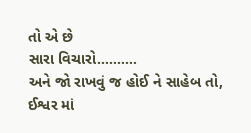તો એ છે
સારા વિચારો..........
અને જો રાખવું જ હોઈ ને સાહેબ તો,
ઈશ્વર માં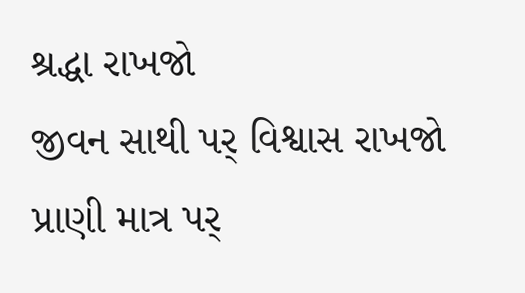શ્રદ્ધા રાખજો
જીવન સાથી પર્ વિશ્વાસ રાખજો
પ્રાણી માત્ર પર્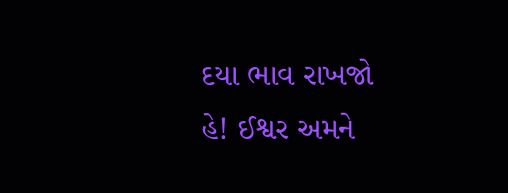દયા ભાવ રાખજો
હે! ઈશ્વર અમને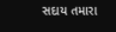સદાય તમારા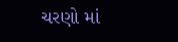ચરણો માં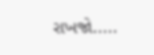રાખજો.....